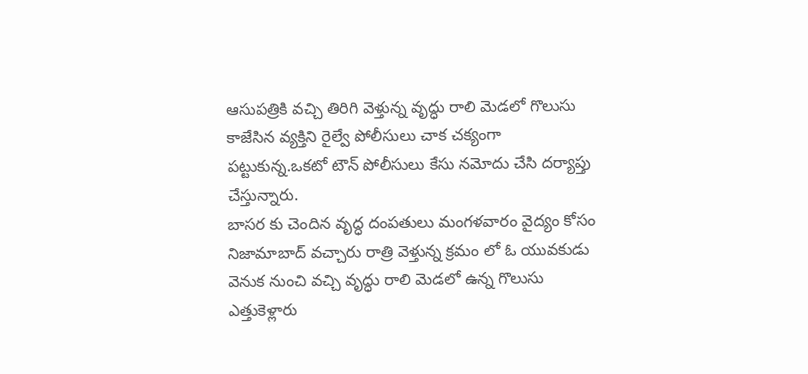ఆసుపత్రికి వచ్చి తిరిగి వెళ్తున్న వృద్ధు రాలి మెడలో గొలుసు కాజేసిన వ్యక్తిని రైల్వే పోలీసులు చాక చక్యంగా పట్టుకున్న.ఒకటో టౌన్ పోలీసులు కేసు నమోదు చేసి దర్యాప్తు చేస్తున్నారు.
బాసర కు చెందిన వృద్ధ దంపతులు మంగళవారం వైద్యం కోసం నిజామాబాద్ వచ్చారు రాత్రి వెళ్తున్న క్రమం లో ఓ యువకుడు వెనుక నుంచి వచ్చి వృద్ధు రాలి మెడలో ఉన్న గొలుసు ఎత్తుకెళ్లారు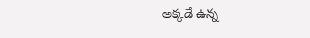అక్కడే ఉన్న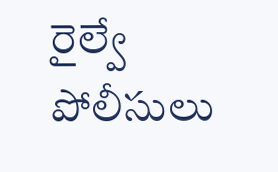రైల్వే పోలీసులు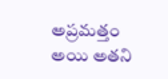అప్రమత్తం అయి అతని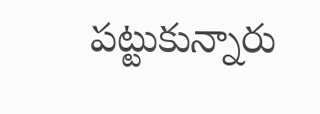పట్టుకున్నారు